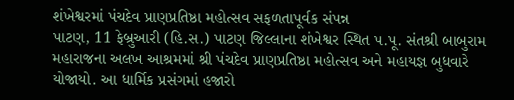શંખેશ્વરમાં પંચદેવ પ્રાણપ્રતિષ્ઠા મહોત્સવ સફળતાપૂર્વક સંપન્ન
પાટણ, 11 ફેબ્રુઆરી (હિ.સ.) પાટણ જિલ્લાના શંખેશ્વર સ્થિત પ.પૂ. સંતશ્રી બાબુરામ મહારાજના અલખ આશ્રમમાં શ્રી પંચદેવ પ્રાણપ્રતિષ્ઠા મહોત્સવ અને મહાયજ્ઞ બુધવારે યોજાયો. આ ધાર્મિક પ્રસંગમાં હજારો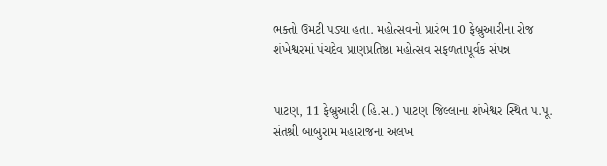ભક્તો ઉમટી પડ્યા હતા. મહોત્સવનો પ્રારંભ 10 ફેબ્રુઆરીના રોજ
શંખેશ્વરમાં પંચદેવ પ્રાણપ્રતિષ્ઠા મહોત્સવ સફળતાપૂર્વક સંપન્ન


પાટણ, 11 ફેબ્રુઆરી (હિ.સ.) પાટણ જિલ્લાના શંખેશ્વર સ્થિત પ.પૂ. સંતશ્રી બાબુરામ મહારાજના અલખ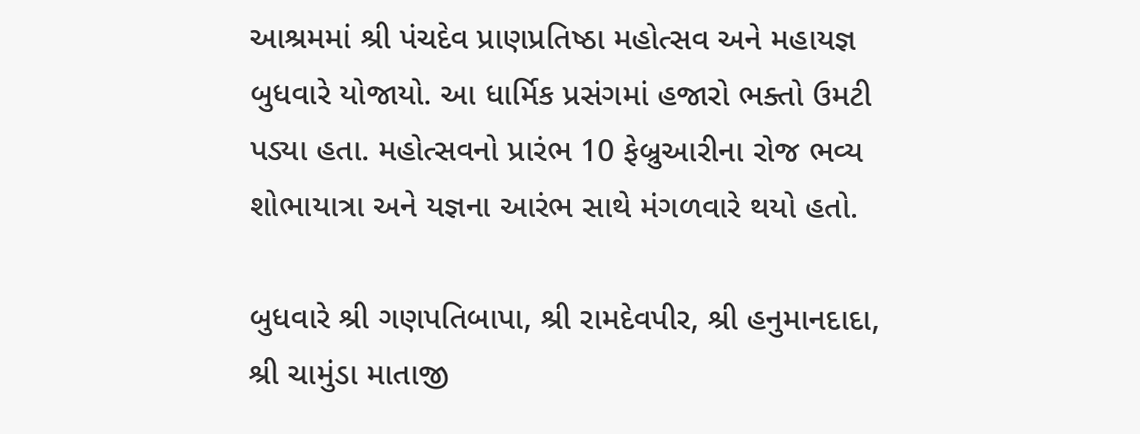આશ્રમમાં શ્રી પંચદેવ પ્રાણપ્રતિષ્ઠા મહોત્સવ અને મહાયજ્ઞ બુધવારે યોજાયો. આ ધાર્મિક પ્રસંગમાં હજારો ભક્તો ઉમટી પડ્યા હતા. મહોત્સવનો પ્રારંભ 10 ફેબ્રુઆરીના રોજ ભવ્ય શોભાયાત્રા અને યજ્ઞના આરંભ સાથે મંગળવારે થયો હતો.

બુધવારે શ્રી ગણપતિબાપા, શ્રી રામદેવપીર, શ્રી હનુમાનદાદા, શ્રી ચામુંડા માતાજી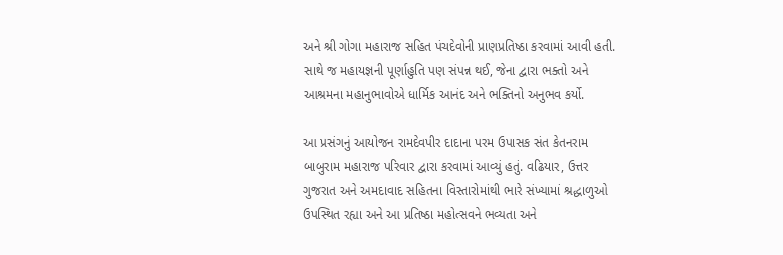અને શ્રી ગોગા મહારાજ સહિત પંચદેવોની પ્રાણપ્રતિષ્ઠા કરવામાં આવી હતી. સાથે જ મહાયજ્ઞની પૂર્ણાહુતિ પણ સંપન્ન થઈ, જેના દ્વારા ભક્તો અને આશ્રમના મહાનુભાવોએ ધાર્મિક આનંદ અને ભક્તિનો અનુભવ કર્યો.

આ પ્રસંગનું આયોજન રામદેવપીર દાદાના પરમ ઉપાસક સંત કેતનરામ બાબુરામ મહારાજ પરિવાર દ્વારા કરવામાં આવ્યું હતું. વઢિયાર, ઉત્તર ગુજરાત અને અમદાવાદ સહિતના વિસ્તારોમાંથી ભારે સંખ્યામાં શ્રદ્ધાળુઓ ઉપસ્થિત રહ્યા અને આ પ્રતિષ્ઠા મહોત્સવને ભવ્યતા અને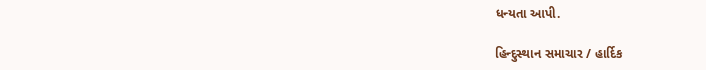ધન્યતા આપી.

હિન્દુસ્થાન સમાચાર / હાર્દિક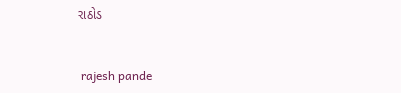રાઠોડ


 rajesh pande